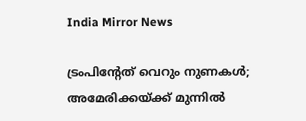India Mirror News

ട്രംപിന്റേത് വെറും നുണകൾ; അമേരിക്കയ്ക്ക് മുന്നിൽ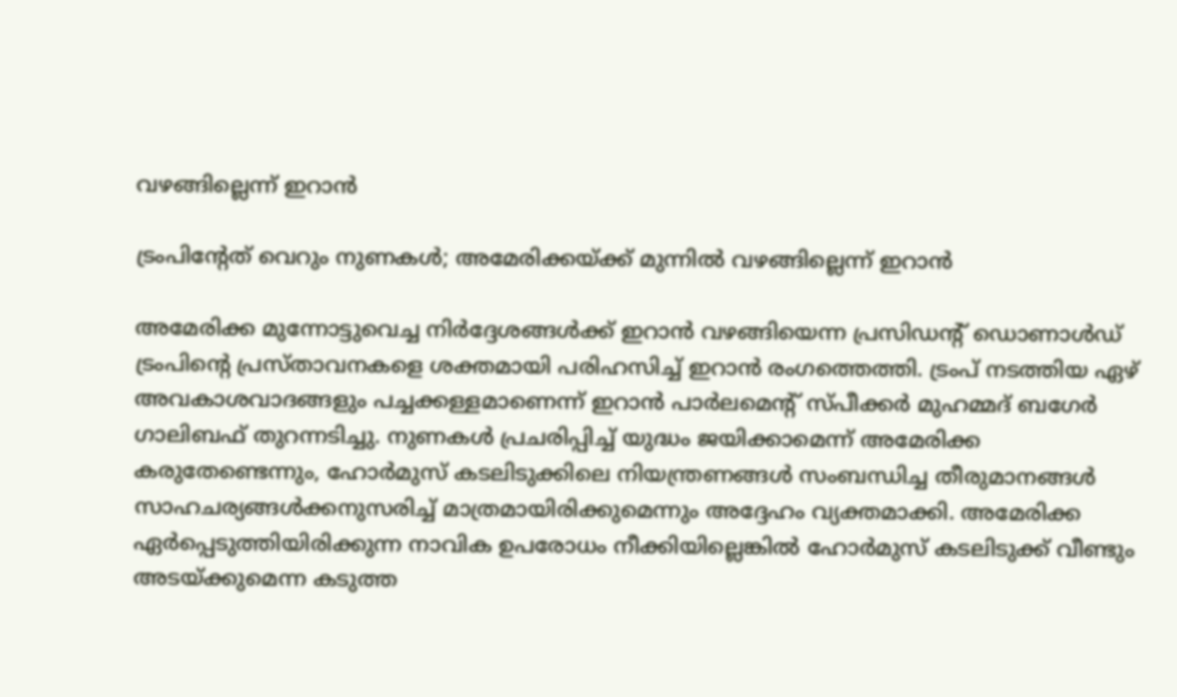വഴങ്ങില്ലെന്ന് ഇറാൻ

ട്രംപിന്റേത് വെറും നുണകൾ; അമേരിക്കയ്ക്ക് മുന്നിൽ വഴങ്ങില്ലെന്ന് ഇറാൻ

അമേരിക്ക മുന്നോട്ടുവെച്ച നിർദ്ദേശങ്ങൾക്ക് ഇറാൻ വഴങ്ങിയെന്ന പ്രസിഡന്റ് ഡൊണാൾഡ് ട്രംപിന്റെ പ്രസ്താവനകളെ ശക്തമായി പരിഹസിച്ച് ഇറാൻ രംഗത്തെത്തി. ട്രംപ് നടത്തിയ ഏഴ് അവകാശവാദങ്ങളും പച്ചക്കള്ളമാണെന്ന് ഇറാൻ പാർലമെന്റ് സ്പീക്കർ മുഹമ്മദ് ബഗേർ ഗാലിബഫ് തുറന്നടിച്ചു. നുണകൾ പ്രചരിപ്പിച്ച് യുദ്ധം ജയിക്കാമെന്ന് അമേരിക്ക കരുതേണ്ടെന്നും, ഹോർമുസ് കടലിടുക്കിലെ നിയന്ത്രണങ്ങൾ സംബന്ധിച്ച തീരുമാനങ്ങൾ സാഹചര്യങ്ങൾക്കനുസരിച്ച് മാത്രമായിരിക്കുമെന്നും അദ്ദേഹം വ്യക്തമാക്കി. അമേരിക്ക ഏർപ്പെടുത്തിയിരിക്കുന്ന നാവിക ഉപരോധം നീക്കിയില്ലെങ്കിൽ ഹോർമുസ് കടലിടുക്ക് വീണ്ടും അടയ്ക്കുമെന്ന കടുത്ത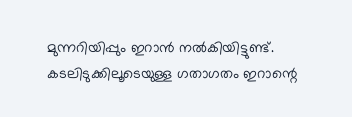മുന്നറിയിപ്പും ഇറാൻ നൽകിയിട്ടുണ്ട്. കടലിടുക്കിലൂടെയുള്ള ഗതാഗതം ഇറാന്റെ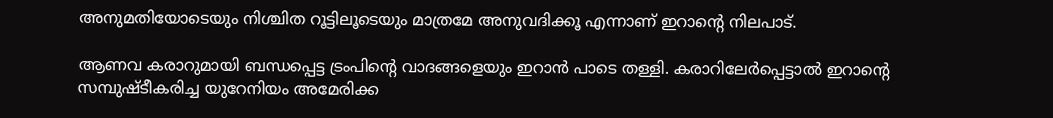അനുമതിയോടെയും നിശ്ചിത റൂട്ടിലൂടെയും മാത്രമേ അനുവദിക്കൂ എന്നാണ് ഇറാന്റെ നിലപാട്.

ആണവ കരാറുമായി ബന്ധപ്പെട്ട ട്രംപിന്റെ വാദങ്ങളെയും ഇറാൻ പാടെ തള്ളി. കരാറിലേർപ്പെട്ടാൽ ഇറാന്റെ സമ്പുഷ്ടീകരിച്ച യുറേനിയം അമേരിക്ക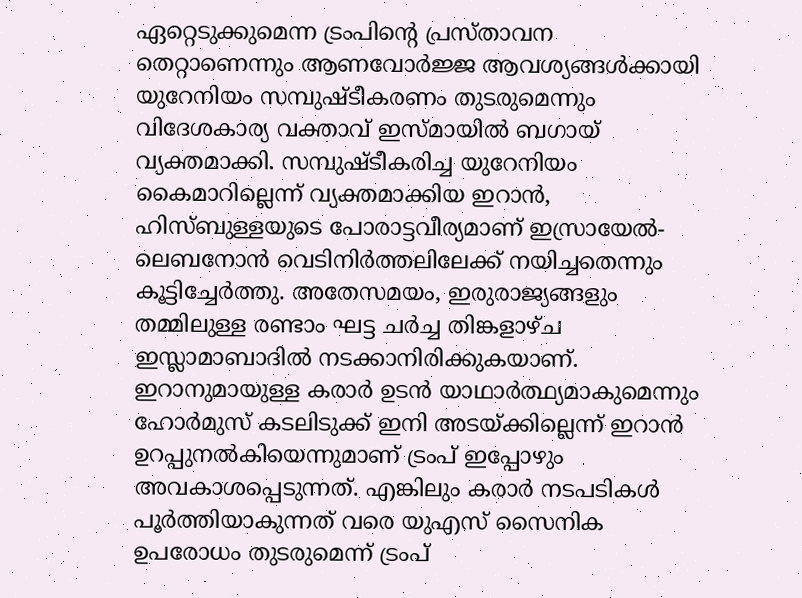ഏറ്റെടുക്കുമെന്ന ട്രംപിന്റെ പ്രസ്താവന തെറ്റാണെന്നും ആണവോർജ്ജ ആവശ്യങ്ങൾക്കായി യുറേനിയം സമ്പുഷ്ടീകരണം തുടരുമെന്നും വിദേശകാര്യ വക്താവ് ഇസ്മായിൽ ബഗായ് വ്യക്തമാക്കി. സമ്പുഷ്ടീകരിച്ച യുറേനിയം കൈമാറില്ലെന്ന് വ്യക്തമാക്കിയ ഇറാൻ, ഹിസ്ബുള്ളയുടെ പോരാട്ടവീര്യമാണ് ഇസ്രായേൽ-ലെബനോൻ വെടിനിർത്തലിലേക്ക് നയിച്ചതെന്നും കൂട്ടിച്ചേർത്തു. അതേസമയം, ഇരുരാജ്യങ്ങളും തമ്മിലുള്ള രണ്ടാം ഘട്ട ചർച്ച തിങ്കളാഴ്ച ഇസ്ലാമാബാദിൽ നടക്കാനിരിക്കുകയാണ്. ഇറാനുമായുള്ള കരാർ ഉടൻ യാഥാർത്ഥ്യമാകുമെന്നും ഹോർമുസ് കടലിടുക്ക് ഇനി അടയ്ക്കില്ലെന്ന് ഇറാൻ ഉറപ്പുനൽകിയെന്നുമാണ് ട്രംപ് ഇപ്പോഴും അവകാശപ്പെടുന്നത്. എങ്കിലും കരാർ നടപടികൾ പൂർത്തിയാകുന്നത് വരെ യുഎസ് സൈനിക ഉപരോധം തുടരുമെന്ന് ട്രംപ്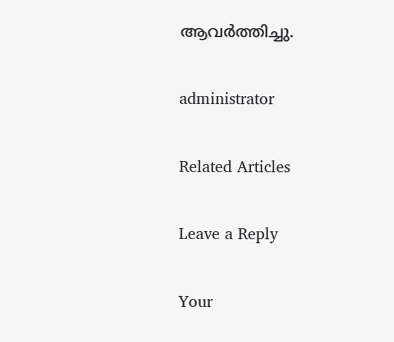ആവർത്തിച്ചു.

administrator

Related Articles

Leave a Reply

Your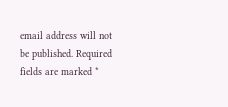email address will not be published. Required fields are marked *